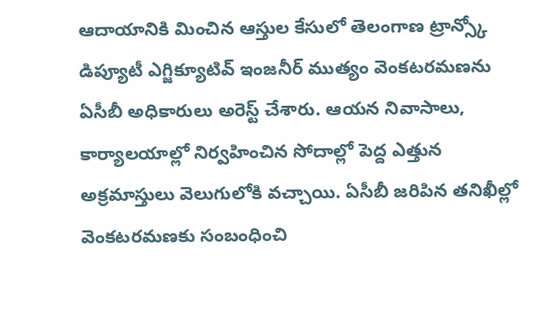ఆదాయానికి మించిన ఆస్తుల కేసులో తెలంగాణ ట్రాన్స్కో డిప్యూటీ ఎగ్జిక్యూటివ్ ఇంజనీర్ ముత్యం వెంకటరమణను ఏసీబీ అధికారులు అరెస్ట్ చేశారు. ఆయన నివాసాలు, కార్యాలయాల్లో నిర్వహించిన సోదాల్లో పెద్ద ఎత్తున అక్రమాస్తులు వెలుగులోకి వచ్చాయి. ఏసీబీ జరిపిన తనిఖీల్లో వెంకటరమణకు సంబంధించి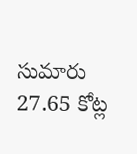సుమారు 27.65 కోట్ల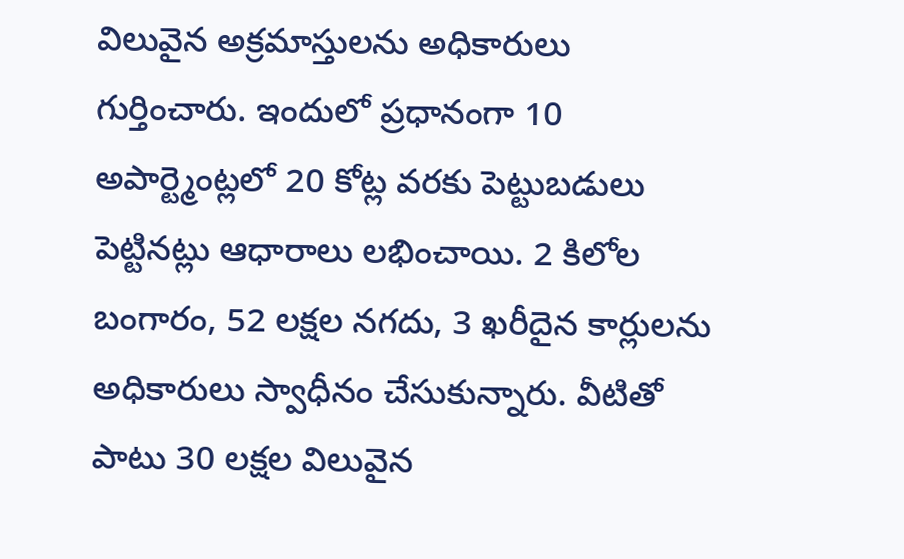విలువైన అక్రమాస్తులను అధికారులు గుర్తించారు. ఇందులో ప్రధానంగా 10 అపార్ట్మెంట్లలో 20 కోట్ల వరకు పెట్టుబడులు పెట్టినట్లు ఆధారాలు లభించాయి. 2 కిలోల బంగారం, 52 లక్షల నగదు, 3 ఖరీదైన కార్లులను అధికారులు స్వాధీనం చేసుకున్నారు. వీటితో పాటు 30 లక్షల విలువైన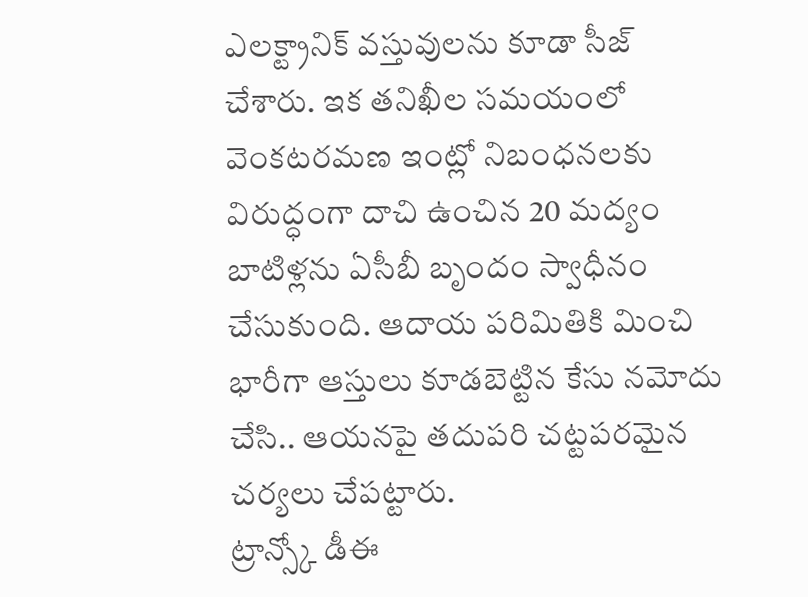ఎలక్ట్రానిక్ వస్తువులను కూడా సీజ్ చేశారు. ఇక తనిఖీల సమయంలో వెంకటరమణ ఇంట్లో నిబంధనలకు విరుద్ధంగా దాచి ఉంచిన 20 మద్యం బాటిళ్లను ఏసీబీ బృందం స్వాధీనం చేసుకుంది. ఆదాయ పరిమితికి మించి భారీగా ఆస్తులు కూడబెట్టిన కేసు నమోదు చేసి.. ఆయనపై తదుపరి చట్టపరమైన చర్యలు చేపట్టారు.
ట్రాన్స్కో డీఈ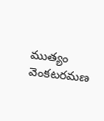ముత్యం వెంకటరమణ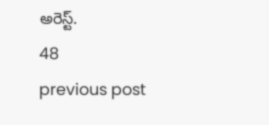అరెస్ట్.
48
previous post